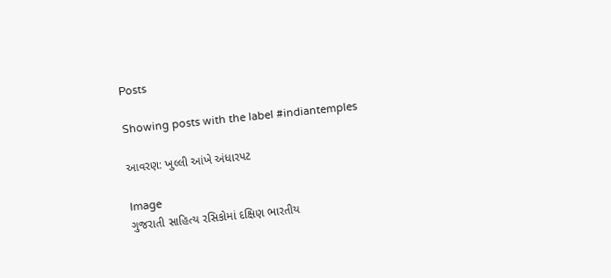Posts

Showing posts with the label #indiantemples

આવરણ: ખુલ્લી આંખે અંધારપટ

Image
ગુજરાતી સાહિત્ય રસિકોમાં દક્ષિણ ભારતીય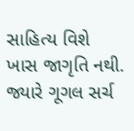સાહિત્ય વિશે ખાસ જાગૃતિ નથી. જ્યારે ગૂગલ સર્ચ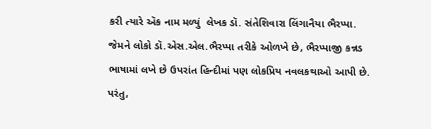કરી ત્યારે ઍક નામ મળ્યું  લેખક ડૉ. સંતેશિવારા લિંગાનૈયા ભૈરપ્પા. જેમને લોકો ડૉ.એસ.એલ.ભૈરપ્પા તરીકે ઓળખે છે, ભૈરપ્પાજી કન્નડ ભાષામાં લખે છે ઉપરાંત હિન્દીમાં પણ લોકપ્રિય નવલકથાઓ આપી છે. પરંતુ,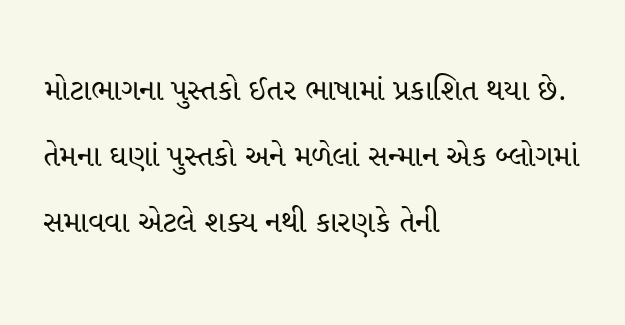મોટાભાગના પુસ્તકો ઈતર ભાષામાં પ્રકાશિત થયા છે. તેમના ઘણાં પુસ્તકો અને મળેલાં સન્માન એક બ્લોગમાં સમાવવા એટલે શક્ય નથી કારણકે તેની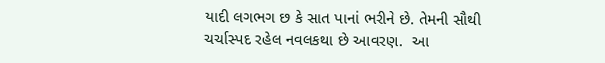યાદી લગભગ છ કે સાત પાનાં ભરીને છે. તેમની સૌથી ચર્ચાસ્પદ રહેલ નવલકથા છે આવરણ.  આ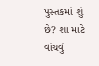પુસ્તકમાં શું છે? શા માટે વાંચવું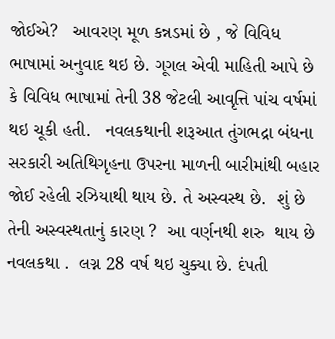જોઈએ?   આવરણ મૂળ કન્નડમાં છે , જે વિવિધ ભાષામાં અનુવાદ થઇ છે. ગૂગલ એવી માહિતી આપે છે કે વિવિધ ભાષામાં તેની 38 જેટલી આવૃત્તિ પાંચ વર્ષમાં થઇ ચૂકી હતી.   નવલકથાની શરૂઆત તુંગભદ્રા બંધના સરકારી અતિથિગૃહના ઉપરના માળની બારીમાંથી બહાર જોઈ રહેલી રઝિયાથી થાય છે. તે અસ્વસ્થ છે.  શું છે તેની અસ્વસ્થતાનું કારણ ?  આ વર્ણનથી શરુ  થાય છે નવલકથા .  લગ્ન 28 વર્ષ થઇ ચુક્યા છે. દંપતી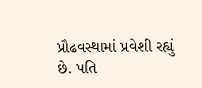પ્રૌઢવસ્થામાં પ્રવેશી રહ્યું છે. પતિ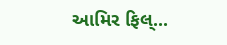આમિર ફિલ્...